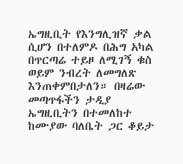ኤግዚቢት የእንግሊዝኛ ቃል ሲሆን በተለምዶ በሕግ አካል በጥርጣሬ ተይዞ ለሚገኝ ቁስ ወይም ንብረት ለመግለጽ እንጠቀምበታለን። በዛሬው መጣጥፋችን ታዲያ ኤግዚቢትን በተመለከተ ከሙያው ባለቤት ጋር ቆይታ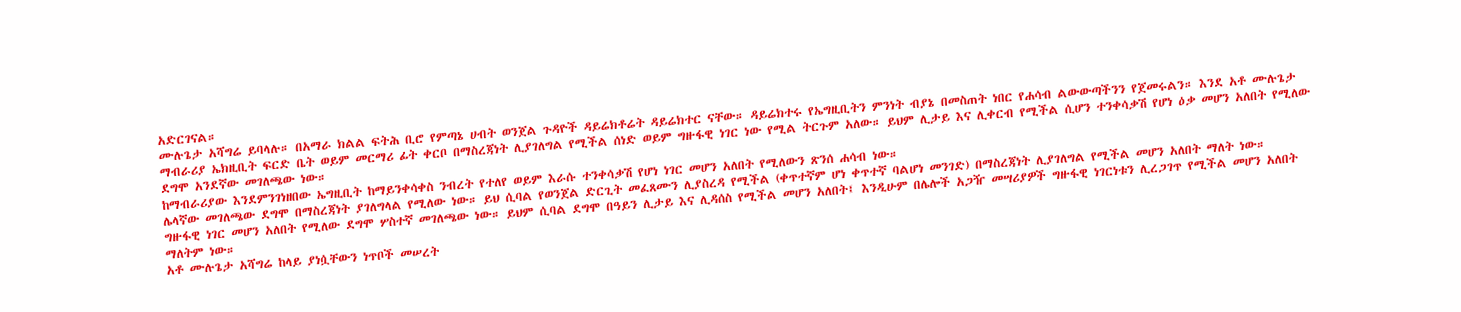አድርገናል።
ሙሉጌታ አሻግሬ ይባላሉ። በአማራ ክልል ፍትሕ ቢሮ የምጣኔ ሀብት ወንጀል ጉዳዮች ዳይሬክቶሬት ዳይሬክተር ናቸው። ዳይሬክተሩ የኤግዚቢትን ምንነት ብያኔ በመስጠት ነበር የሐሳብ ልውውጣችንን የጀመሩልን። እንደ አቶ ሙሉጌታ ማብራሪያ ኤክዚቢት ፍርድ ቤት ወይም መርማሪ ፊት ቀርቦ በማስረጃነት ሊያገለግል የሚችል ሰነድ ወይም ግዙፋዊ ነገር ነው የሚል ትርጉም አለው። ይህም ሊታይ እና ሊቀርብ የሚችል ሲሆን ተንቀሳቃሽ የሆነ ዕቃ መሆን አለበት የሚለው ደግሞ አንደኛው መገለጫው ነው።
ከማብራሪያው እንደምንገነዘበው ኤግዚቢት ከማይንቀሳቀስ ንብረት የተለየ ወይም እራሱ ተንቀሳቃሽ የሆነ ነገር መሆን አለበት የሚለውን ጽንሰ ሐሳብ ነው።
ሌላኛው መገለጫው ደግሞ በማስረጃነት ያገለግላል የሚለው ነው። ይህ ሲባል የወንጀል ድርጊት መፈጸሙን ሊያስረዳ የሚችል (ቀጥተኛም ሆነ ቀጥተኛ ባልሆነ መንገድ) በማስረጃነት ሊያገለግል የሚችል መሆን አለበት ማለት ነው።
ግዙፋዊ ነገር መሆን አለበት የሚለው ደግሞ ሦስተኛ መገለጫው ነው። ይህም ሲባል ደግሞ በዓይን ሊታይ እና ሊዳሰስ የሚችል መሆን አለበት፤ እንዲሁም በሌሎች አጋዥ መሣሪያዎች ግዙፋዊ ነገርነቱን ሊረጋገጥ የሚችል መሆን አለበት ማለትም ነው።
አቶ ሙሉጌታ አሻግሬ ከላይ ያነሷቸውን ነጥቦች መሠረት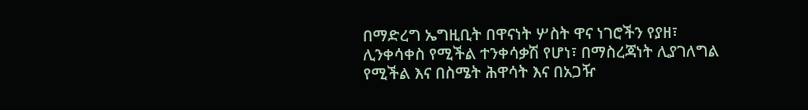በማድረግ ኤግዚቢት በዋናነት ሦስት ዋና ነገሮችን የያዘ፣ ሊንቀሳቀስ የሚችል ተንቀሳቃሽ የሆነ፣ በማስረጃነት ሊያገለግል የሚችል እና በስሜት ሕዋሳት እና በአጋዥ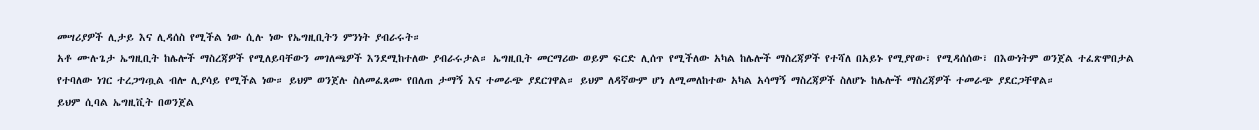መሣሪያዎች ሊታይ እና ሊዳሰስ የሚችል ነው ሲሉ ነው የኤግዚቢትን ምንነት ያብራሩት።
አቶ ሙሉጌታ ኤግዚቢት ከሌሎች ማስረጃዎች የሚለይባቸውን መገለጫዎች እንደሚከተለው ያብራሩታል። ኤግዚቢት መርማሪው ወይም ፍርድ ሊሰጥ የሚችለው አካል ከሌሎች ማስረጃዎች የተሻለ በአይኑ የሚያየው፣ የሚዳሰሰው፣ በእውነትም ወንጀል ተፈጽሞበታል የተባለው ነገር ተረጋግጧል ብሎ ሊያሳይ የሚችል ነው። ይህም ወንጀሉ ስለመፈጸሙ የበለጠ ታማኝ እና ተመራጭ ያደርገዋል። ይህም ለዳኛውም ሆነ ለሚመለከተው አካል አሳማኝ ማስረጃዎች ስለሆኑ ከሌሎች ማስረጃዎች ተመራጭ ያደርጋቸዋል።
ይህም ሲባል ኤግዚቪት በወንጀል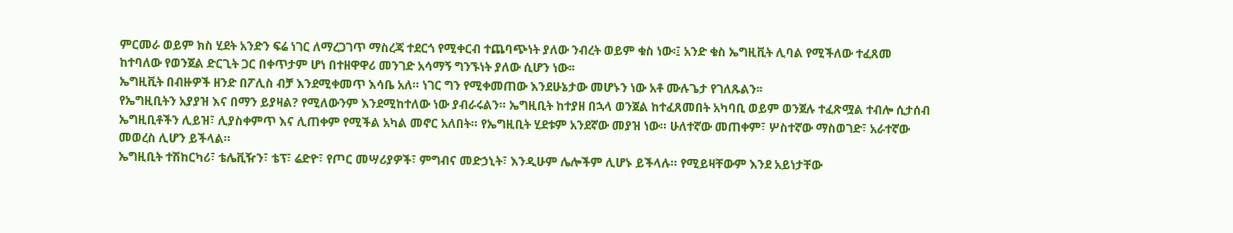ምርመራ ወይም ክስ ሂደት አንድን ፍሬ ነገር ለማረጋገጥ ማስረጃ ተደርጎ የሚቀርብ ተጨባጭነት ያለው ንብረት ወይም ቁስ ነው፡፤ አንድ ቁስ ኤግዚቪት ሊባል የሚችለው ተፈጸመ ከተባለው የወንጀል ድርጊት ጋር በቀጥታም ሆነ በተዘዋዋሪ መንገድ አሳማኝ ግንኙነት ያለው ሲሆን ነው፡፡
ኤግዚቪት በብዙዎች ዘንድ በፖሊስ ብቻ እንደሚቀመጥ እሳቤ አለ። ነገር ግን የሚቀመጠው እንደሁኔታው መሆኑን ነው አቶ ሙሉጌታ የገለጹልን፡፡
የኤግዚቢትን አያያዝ እና በማን ይያዛል? የሚለውንም እንደሚከተለው ነው ያብራሩልን። ኤግዚቢት ከተያዘ በኋላ ወንጀል ከተፈጸመበት አካባቢ ወይም ወንጀሉ ተፈጽሟል ተብሎ ሲታሰብ ኤግዚቢቶችን ሊይዝ፣ ሊያስቀምጥ እና ሊጠቀም የሚችል አካል መኖር አለበት። የኤግዚቢት ሂደቱም አንደኛው መያዝ ነው። ሁለተኛው መጠቀም፣ ሦስተኛው ማስወገድ፣ አራተኛው መወረስ ሊሆን ይችላል።
ኤግዚቢት ተሽከርካሪ፣ ቴሌቪዥን፣ ቴፕ፣ ሬድዮ፣ የጦር መሣሪያዎች፣ ምግብና መድኃኒት፣ እንዲሁም ሌሎችም ሊሆኑ ይችላሉ። የሚይዛቸውም እንደ አይነታቸው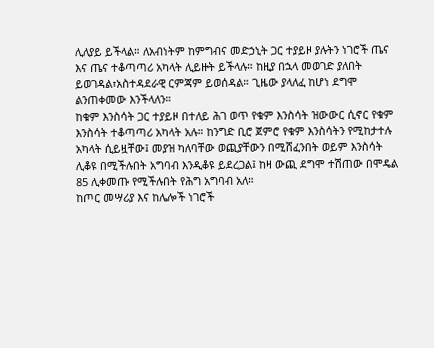ሊለያይ ይችላል። ለአብነትም ከምግብና መድኃኒት ጋር ተያይዞ ያሉትን ነገሮች ጤና እና ጤና ተቆጣጣሪ አካላት ሊይዙት ይችላሉ። ከዚያ በኋላ መወገድ ያለበት ይወገዳል፣አስተዳደራዊ ርምጃም ይወሰዳል። ጊዜው ያላለፈ ከሆነ ደግሞ ልንጠቀመው እንችላለን።
ከቁም እንስሳት ጋር ተያይዞ በተለይ ሕገ ወጥ የቁም እንስሳት ዝውውር ሲኖር የቁም እንስሳት ተቆጣጣሪ አካላት አሉ። ከንግድ ቢሮ ጀምሮ የቁም እንስሳትን የሚከታተሉ አካላት ሲይዟቸው፤ መያዝ ካለባቸው ወጪያቸውን በሚሸፈንበት ወይም እንስሳት ሊቆዩ በሚችሉበት አግባብ እንዲቆዩ ይደረጋል፤ ከዛ ውጪ ደግሞ ተሽጠው በሞዴል 85 ሊቀመጡ የሚችሉበት የሕግ አግባብ አለ።
ከጦር መሣሪያ እና ከሌሎች ነገሮች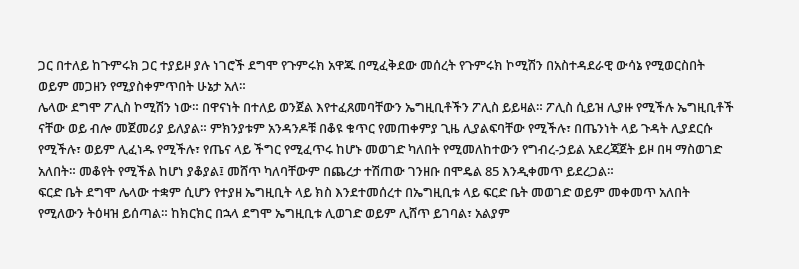ጋር በተለይ ከጉምሩክ ጋር ተያይዞ ያሉ ነገሮች ደግሞ የጉምሩክ አዋጁ በሚፈቅደው መሰረት የጉምሩክ ኮሚሽን በአስተዳደራዊ ውሳኔ የሚወርስበት ወይም መጋዘን የሚያስቀምጥበት ሁኔታ አለ።
ሌላው ደግሞ ፖሊስ ኮሚሽን ነው። በዋናነት በተለይ ወንጀል እየተፈጸመባቸውን ኤግዚቢቶችን ፖሊስ ይይዛል። ፖሊስ ሲይዝ ሊያዙ የሚችሉ ኤግዚቢቶች ናቸው ወይ ብሎ መጀመሪያ ይለያል። ምክንያቱም አንዳንዶቹ በቆዩ ቁጥር የመጠቀምያ ጊዜ ሊያልፍባቸው የሚችሉ፣ በጤንነት ላይ ጉዳት ሊያደርሱ የሚችሉ፣ ወይም ሊፈነዱ የሚችሉ፣ የጤና ላይ ችግር የሚፈጥሩ ከሆኑ መወገድ ካለበት የሚመለከተውን የግብረ-ኃይል አደረጃጀት ይዞ በዛ ማስወገድ አለበት። መቆየት የሚችል ከሆነ ያቆያል፤ መሸጥ ካለባቸውም በጨረታ ተሽጠው ገንዘቡ በሞዴል 85 እንዲቀመጥ ይደረጋል።
ፍርድ ቤት ደግሞ ሌላው ተቋም ሲሆን የተያዘ ኤግዚቢት ላይ ክስ እንደተመሰረተ በኤግዚቢቱ ላይ ፍርድ ቤት መወገድ ወይም መቀመጥ አለበት የሚለውን ትዕዛዝ ይሰጣል። ከክርክር በኋላ ደግሞ ኤግዚቢቱ ሊወገድ ወይም ሊሸጥ ይገባል፣ አልያም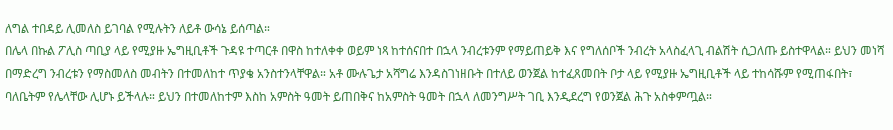ለግል ተበዳይ ሊመለስ ይገባል የሚሉትን ለይቶ ውሳኔ ይሰጣል።
በሌላ በኩል ፖሊስ ጣቢያ ላይ የሚያዙ ኤግዚቢቶች ጉዳዩ ተጣርቶ በዋስ ከተለቀቀ ወይም ነጻ ከተሰናበተ በኋላ ንብረቱንም የማይጠይቅ እና የግለሰቦች ንብረት አላስፈላጊ ብልሽት ሲጋለጡ ይስተዋላል። ይህን መነሻ በማድረግ ንብረቱን የማስመለስ መብትን በተመለከተ ጥያቄ አንስተንላቸዋል። አቶ ሙሉጌታ አሻግሬ እንዳስገነዘቡት በተለይ ወንጀል ከተፈጸመበት ቦታ ላይ የሚያዙ ኤግዚቢቶች ላይ ተከሳሹም የሚጠፋበት፣ ባለቤትም የሌላቸው ሊሆኑ ይችላሉ። ይህን በተመለከተም እስከ አምስት ዓመት ይጠበቅና ከአምስት ዓመት በኋላ ለመንግሥት ገቢ እንዲደረግ የወንጀል ሕጉ አስቀምጧል።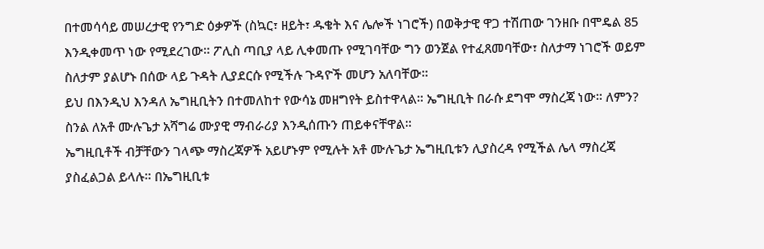በተመሳሳይ መሠረታዊ የንግድ ዕቃዎች (ስኳር፣ ዘይት፣ ዱቄት እና ሌሎች ነገሮች) በወቅታዊ ዋጋ ተሽጠው ገንዘቡ በሞዴል 85 እንዲቀመጥ ነው የሚደረገው። ፖሊስ ጣቢያ ላይ ሊቀመጡ የሚገባቸው ግን ወንጀል የተፈጸመባቸው፣ ስለታማ ነገሮች ወይም ስለታም ያልሆኑ በሰው ላይ ጉዳት ሊያደርሱ የሚችሉ ጉዳዮች መሆን አለባቸው።
ይህ በእንዲህ እንዳለ ኤግዚቢትን በተመለከተ የውሳኔ መዘግየት ይስተዋላል። ኤግዚቢት በራሱ ደግሞ ማስረጃ ነው። ለምን? ስንል ለአቶ ሙሉጌታ አሻግሬ ሙያዊ ማብራሪያ እንዲሰጡን ጠይቀናቸዋል።
ኤግዚቢቶች ብቻቸውን ገላጭ ማስረጃዎች አይሆኑም የሚሉት አቶ ሙሉጌታ ኤግዚቢቱን ሊያስረዳ የሚችል ሌላ ማስረጃ ያስፈልጋል ይላሉ። በኤግዚቢቱ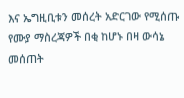እና ኤግዚቢቱን መሰረት አድርገው የሚሰጡ የሙያ ማስረጃዎች በቂ ከሆኑ በዛ ውሳኔ መሰጠት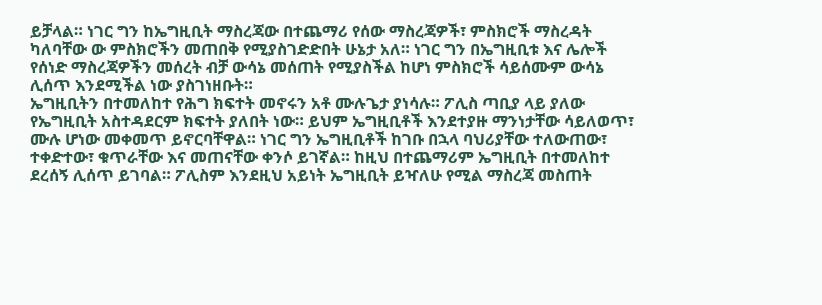ይቻላል። ነገር ግን ከኤግዚቢት ማስረጃው በተጨማሪ የሰው ማስረጃዎች፣ ምስክሮች ማስረዳት ካለባቸው ው ምስክሮችን መጠበቅ የሚያስገድድበት ሁኔታ አለ። ነገር ግን በኤግዚቢቱ እና ሌሎች የሰነድ ማስረጃዎችን መሰረት ብቻ ውሳኔ መሰጠት የሚያስችል ከሆነ ምስክሮች ሳይሰሙም ውሳኔ ሊሰጥ እንደሚችል ነው ያስገነዘቡት።
ኤግዚቢትን በተመለከተ የሕግ ክፍተት መኖሩን አቶ ሙሉጌታ ያነሳሉ። ፖሊስ ጣቢያ ላይ ያለው የኤግዚቢት አስተዳደርም ክፍተት ያለበት ነው። ይህም ኤግዚቢቶች እንደተያዙ ማንነታቸው ሳይለወጥ፣ ሙሉ ሆነው መቀመጥ ይኖርባቸዋል። ነገር ግን ኤግዚቢቶች ከገቡ በኋላ ባህሪያቸው ተለውጠው፣ ተቀድተው፣ ቁጥራቸው እና መጠናቸው ቀንሶ ይገኛል። ከዚህ በተጨማሪም ኤግዚቢት በተመለከተ ደረሰኝ ሊሰጥ ይገባል። ፖሊስም እንደዚህ አይነት ኤግዚቢት ይዣለሁ የሚል ማስረጃ መስጠት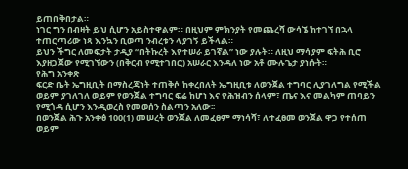ይጠበቅበታል።
ነገር ግን በብዛት ይህ ሲሆን አይስተዋልም። በዚህም ምክንያት የመጨረሻ ውሳኜ ከተገኘ በኋላ ተጠርጣሪው ነጻ እንኳን ቢወጣ ንብረቱን ላያገኝ ይችላል።
ይህን ችግር ለመፍታት ታዲያ “በትኩረት እየተሠራ ይገኛል” ነው ያሉት። ለዚህ ማሳያም ፍትሕ ቢሮ እያዘጋጀው የሚገኘውን (በቅርብ የሚተገበር) አሠራር እንዳለ ነው አቶ ሙሉጌታ ያነሱት።
የሕግ አንቀጽ
ፍርድ ቤት ኤግዚቢት በማስረጃነት ተጠቅሶ ከቀረበለት ኤግዚቢቱ ለወንጀል ተግባር ሊያገለግል የሚችል ወይም ያገለገለ ወይም የወንጀል ተግባር ፍሬ ከሆነ እና የሕዝብን ሰላም፣ ጤና እና መልካም ጠባይን የሚጎዳ ሲሆን እንዲወረስ የመወሰን ስልጣን አለው፡፡
በወንጀል ሕጉ አንቀፅ 100(1) መሠረት ወንጀል ለመፈፀም ማነሳሻ፣ ለተፈፀመ ወንጀል ዋጋ የተሰጠ ወይም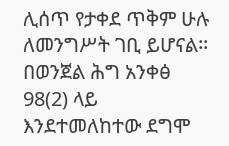ሊሰጥ የታቀደ ጥቅም ሁሉ ለመንግሥት ገቢ ይሆናል፡፡
በወንጀል ሕግ አንቀፅ 98(2) ላይ እንደተመለከተው ደግሞ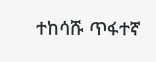ተከሳሹ ጥፋተኛ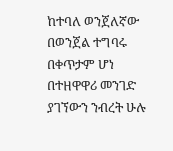ከተባለ ወንጀለኛው በወንጀል ተግባሩ በቀጥታም ሆነ በተዘዋዋሪ መንገድ ያገኘውን ንብረት ሁሉ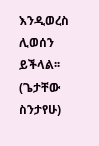እንዲወረስ ሊወሰን ይችላል፡፡
(ጌታቸው ስንታየሁ)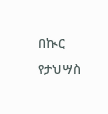በኲር የታህሣስ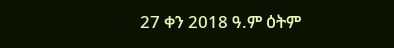27 ቀን 2018 ዓ.ም ዕትም